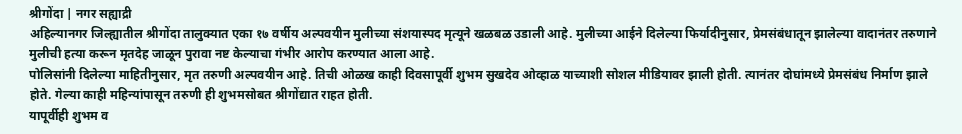श्रीगोंदा | नगर सह्याद्री
अहिल्यानगर जिल्ह्यातील श्रीगोंदा तालुक्यात एका १७ वर्षीय अल्पवयीन मुलीच्या संशयास्पद मृत्यूने खळबळ उडाली आहे. मुलीच्या आईने दिलेल्या फिर्यादीनुसार, प्रेमसंबंधातून झालेल्या वादानंतर तरुणाने मुलीची हत्या करून मृतदेह जाळून पुरावा नष्ट केल्याचा गंभीर आरोप करण्यात आला आहे.
पोलिसांनी दिलेल्या माहितीनुसार, मृत तरुणी अल्पवयीन आहे. तिची ओळख काही दिवसापूर्वी शुभम सुखदेव ओव्हाळ याच्याशी सोशल मीडियावर झाली होती. त्यानंतर दोघांमध्ये प्रेमसंबंध निर्माण झाले होते. गेल्या काही महिन्यांपासून तरुणी ही शुभमसोबत श्रीगोंद्यात राहत होती.
यापूर्वीही शुभम व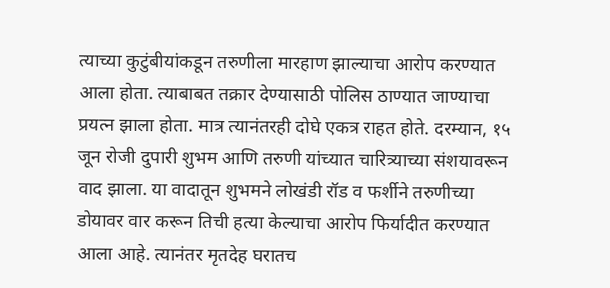त्याच्या कुटुंबीयांकडून तरुणीला मारहाण झाल्याचा आरोप करण्यात आला होता. त्याबाबत तक्रार देण्यासाठी पोलिस ठाण्यात जाण्याचा प्रयत्न झाला होता. मात्र त्यानंतरही दोघे एकत्र राहत होते. दरम्यान, १५ जून रोजी दुपारी शुभम आणि तरुणी यांच्यात चारित्र्याच्या संशयावरून वाद झाला. या वादातून शुभमने लोखंडी रॉड व फर्शीने तरुणीच्या डोयावर वार करून तिची हत्या केल्याचा आरोप फिर्यादीत करण्यात आला आहे. त्यानंतर मृतदेह घरातच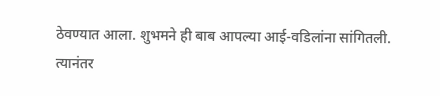ठेवण्यात आला. शुभमने ही बाब आपल्या आई-वडिलांना सांगितली.
त्यानंतर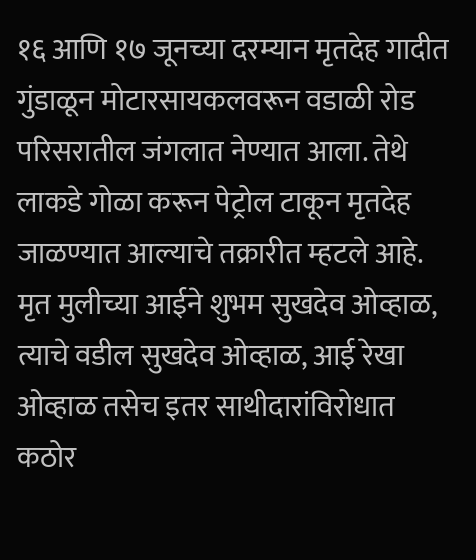१६ आणि १७ जूनच्या दरम्यान मृतदेह गादीत गुंडाळून मोटारसायकलवरून वडाळी रोड परिसरातील जंगलात नेण्यात आला. तेथे लाकडे गोळा करून पेट्रोल टाकून मृतदेह जाळण्यात आल्याचे तक्रारीत म्हटले आहे. मृत मुलीच्या आईने शुभम सुखदेव ओव्हाळ, त्याचे वडील सुखदेव ओव्हाळ, आई रेखा ओव्हाळ तसेच इतर साथीदारांविरोधात कठोर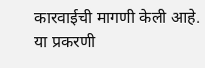कारवाईची मागणी केली आहे. या प्रकरणी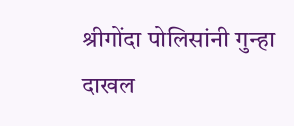श्रीगोंदा पोलिसांनी गुन्हा दाखल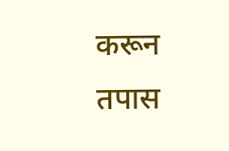करून तपास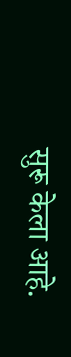सुरू केला आहे.